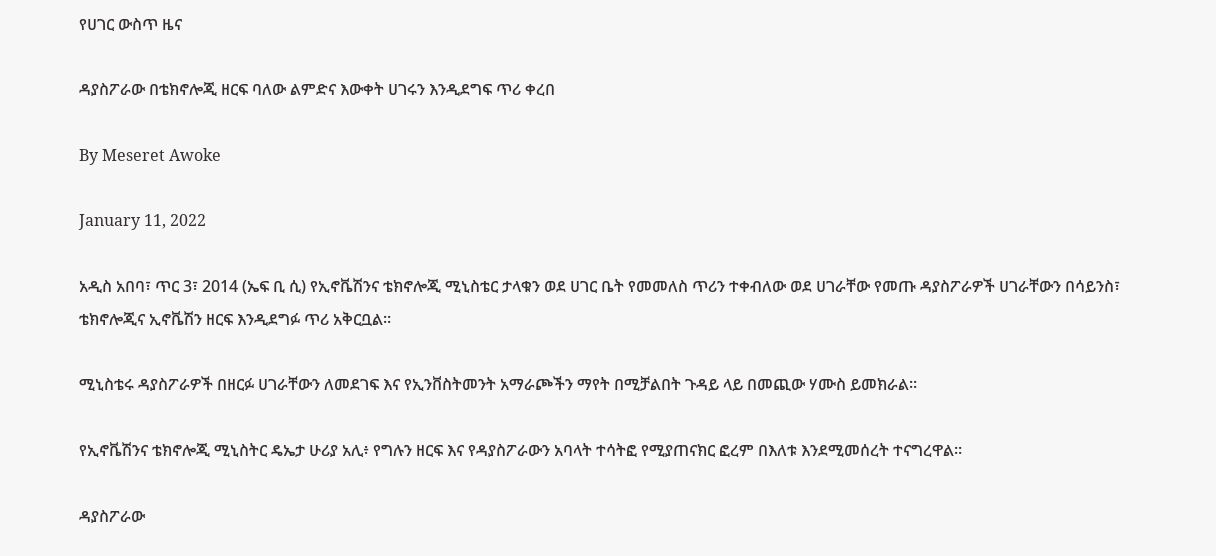የሀገር ውስጥ ዜና

ዳያስፖራው በቴክኖሎጂ ዘርፍ ባለው ልምድና እውቀት ሀገሩን እንዲደግፍ ጥሪ ቀረበ

By Meseret Awoke

January 11, 2022

አዲስ አበባ፣ ጥር 3፣ 2014 (ኤፍ ቢ ሲ) የኢኖቬሽንና ቴክኖሎጂ ሚኒስቴር ታላቁን ወደ ሀገር ቤት የመመለስ ጥሪን ተቀብለው ወደ ሀገራቸው የመጡ ዳያስፖራዎች ሀገራቸውን በሳይንስ፣ ቴክኖሎጂና ኢኖቬሽን ዘርፍ እንዲደግፉ ጥሪ አቅርቧል።

ሚኒስቴሩ ዳያስፖራዎች በዘርፉ ሀገራቸውን ለመደገፍ እና የኢንቨስትመንት አማራጮችን ማየት በሚቻልበት ጉዳይ ላይ በመጪው ሃሙስ ይመክራል።

የኢኖቬሽንና ቴክኖሎጂ ሚኒስትር ዴኤታ ሁሪያ አሊ፥ የግሉን ዘርፍ እና የዳያስፖራውን አባላት ተሳትፎ የሚያጠናክር ፎረም በእለቱ እንደሚመሰረት ተናግረዋል።

ዳያስፖራው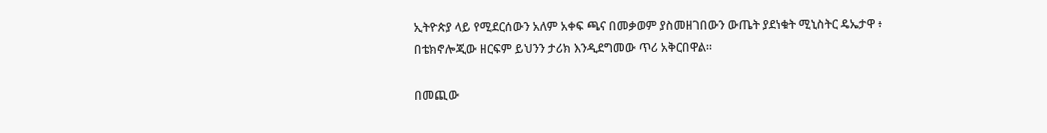ኢትዮጵያ ላይ የሚደርሰውን አለም አቀፍ ጫና በመቃወም ያስመዘገበውን ውጤት ያደነቁት ሚኒስትር ዴኤታዋ ፥ በቴክኖሎጂው ዘርፍም ይህንን ታሪክ እንዲደግመው ጥሪ አቅርበዋል።

በመጪው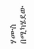ሃሙስ በሚካሄደው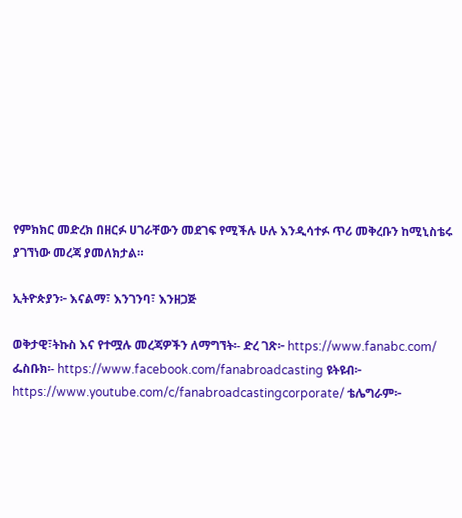የምክክር መድረክ በዘርፉ ሀገራቸውን መደገፍ የሚችሉ ሁሉ እንዲሳተፉ ጥሪ መቅረቡን ከሚኒስቴሩ ያገኘነው መረጃ ያመለክታል።

ኢትዮጵያን፦ እናልማ፣ እንገንባ፣ እንዘጋጅ

ወቅታዊ፣ትኩስ እና የተሟሉ መረጃዎችን ለማግኘት፡- ድረ ገጽ፦ https://www.fanabc.com/ ፌስቡክ፡- https://www.facebook.com/fanabroadcasting ዩትዩብ፦ https://www.youtube.com/c/fanabroadcastingcorporate/ ቴሌግራም፦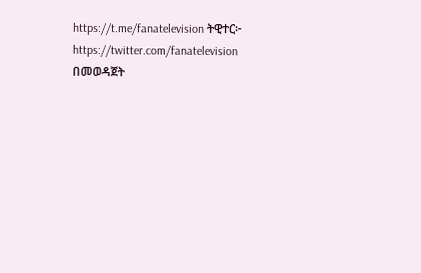https://t.me/fanatelevision ትዊተር፦ https://twitter.com/fanatelevision በመወዳጀት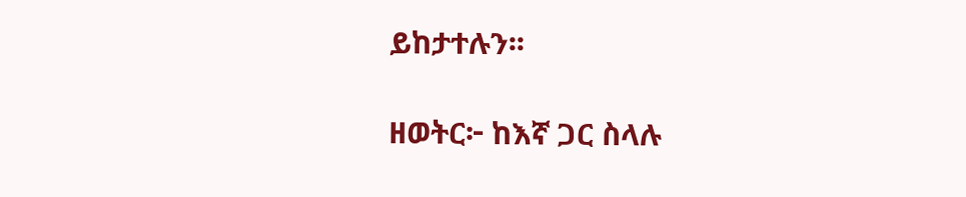ይከታተሉን፡፡

ዘወትር፦ ከእኛ ጋር ስላሉ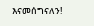እናመሰግናለን!